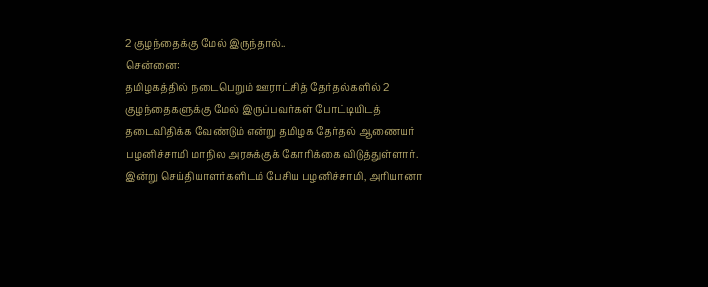2 குழந்தைக்கு மேல் இருந்தால்..
சென்னை:
தமிழகத்தில் நடைபெறும் ஊராட்சித் தேர்தல்களில் 2 குழந்தைகளுக்கு மேல் இருப்பவர்கள் போட்டியிடத் தடைவிதிக்க வேண்டும் என்று தமிழக தேர்தல் ஆணையர் பழனிச்சாமி மாநில அரசுக்குக் கோரிக்கை விடுத்துள்ளார்.
இன்று செய்தியாளர்களிடம் பேசிய பழனிச்சாமி, அரியானா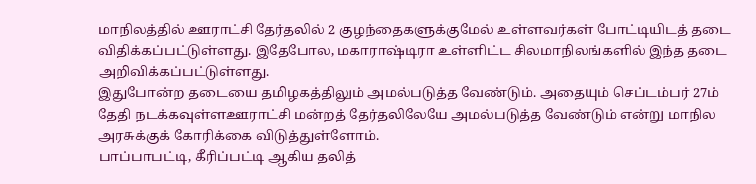மாநிலத்தில் ஊராட்சி தேர்தலில் 2 குழந்தைகளுக்குமேல் உள்ளவர்கள் போட்டியிடத் தடை விதிக்கப்பட்டுள்ளது. இதேபோல, மகாராஷ்டிரா உள்ளிட்ட சிலமாநிலங்களில் இந்த தடை அறிவிக்கப்பட்டுள்ளது.
இதுபோன்ற தடையை தமிழகத்திலும் அமல்படுத்த வேண்டும். அதையும் செப்டம்பர் 27ம் தேதி நடக்கவுள்ளஊராட்சி மன்றத் தேர்தலிலேயே அமல்படுத்த வேண்டும் என்று மாநில அரசுக்குக் கோரிக்கை விடுத்துள்ளோம்.
பாப்பாபட்டி, கீரிப்பட்டி ஆகிய தலித்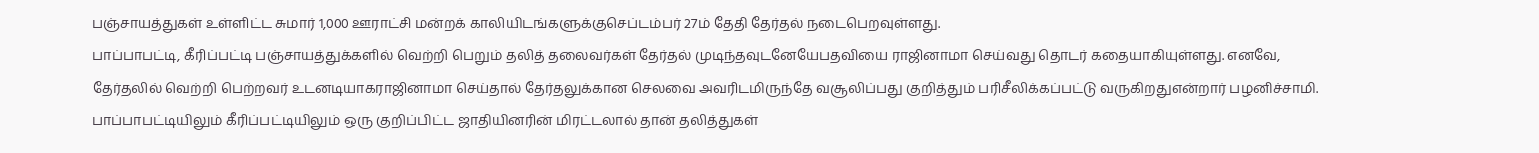பஞ்சாயத்துகள் உள்ளிட்ட சுமார் 1,000 ஊராட்சி மன்றக் காலியிடங்களுக்குசெப்டம்பர் 27ம் தேதி தேர்தல் நடைபெறவுள்ளது.
பாப்பாபட்டி, கீரிப்பட்டி பஞ்சாயத்துக்களில் வெற்றி பெறும் தலித் தலைவர்கள் தேர்தல் முடிந்தவுடனேயேபதவியை ராஜினாமா செய்வது தொடர் கதையாகியுள்ளது. எனவே, தேர்தலில் வெற்றி பெற்றவர் உடனடியாகராஜினாமா செய்தால் தேர்தலுக்கான செலவை அவரிடமிருந்தே வசூலிப்பது குறித்தும் பரிசீலிக்கப்பட்டு வருகிறதுஎன்றார் பழனிச்சாமி.
பாப்பாபட்டியிலும் கீரிப்பட்டியிலும் ஒரு குறிப்பிட்ட ஜாதியினரின் மிரட்டலால் தான் தலித்துகள்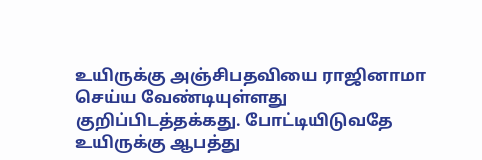உயிருக்கு அஞ்சிபதவியை ராஜினாமா செய்ய வேண்டியுள்ளது குறிப்பிடத்தக்கது. போட்டியிடுவதே உயிருக்கு ஆபத்து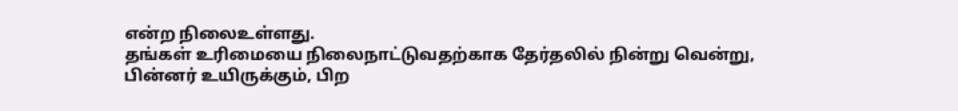என்ற நிலைஉள்ளது.
தங்கள் உரிமையை நிலைநாட்டுவதற்காக தேர்தலில் நின்று வென்று, பின்னர் உயிருக்கும், பிற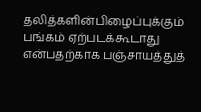தலித்களின்பிழைப்புக்கும் பங்கம் ஏற்படக்கூடாது என்பதற்காக பஞ்சாயத்துத்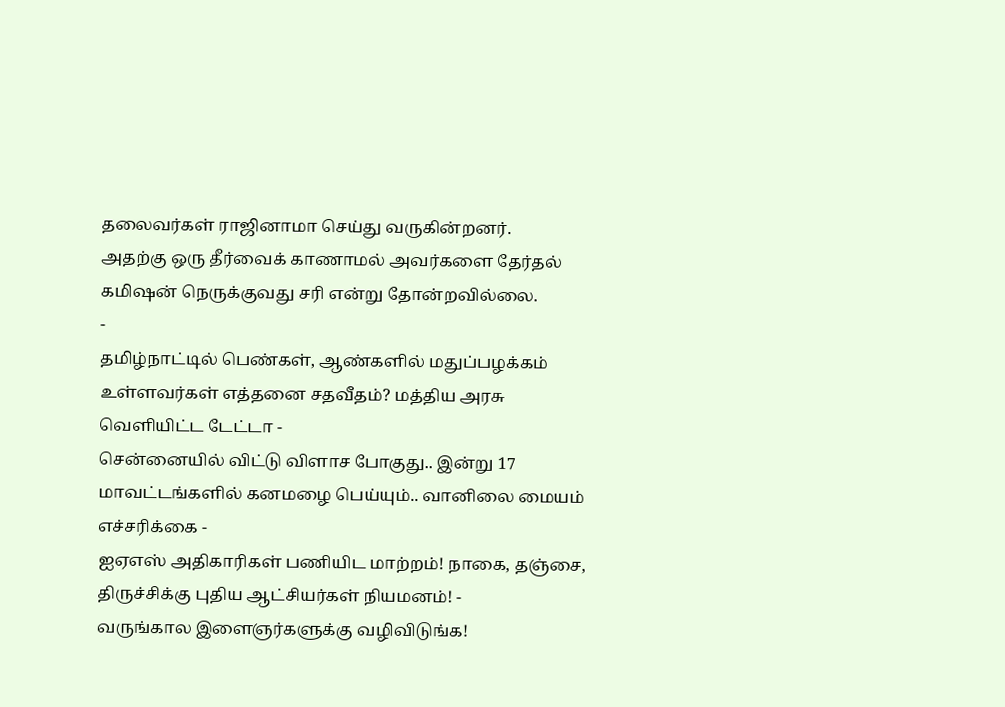தலைவர்கள் ராஜினாமா செய்து வருகின்றனர்.
அதற்கு ஒரு தீர்வைக் காணாமல் அவர்களை தேர்தல் கமிஷன் நெருக்குவது சரி என்று தோன்றவில்லை.
-
தமிழ்நாட்டில் பெண்கள், ஆண்களில் மதுப்பழக்கம் உள்ளவர்கள் எத்தனை சதவீதம்? மத்திய அரசு வெளியிட்ட டேட்டா -
சென்னையில் விட்டு விளாச போகுது.. இன்று 17 மாவட்டங்களில் கனமழை பெய்யும்.. வானிலை மையம் எச்சரிக்கை -
ஐஏஎஸ் அதிகாரிகள் பணியிட மாற்றம்! நாகை, தஞ்சை, திருச்சிக்கு புதிய ஆட்சியர்கள் நியமனம்! -
வருங்கால இளைஞர்களுக்கு வழிவிடுங்க!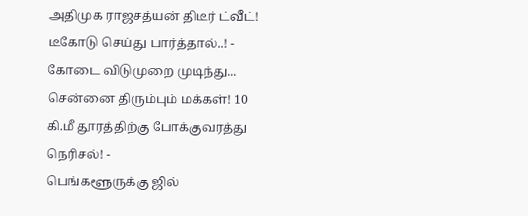அதிமுக ராஜசத்யன் திடீர் ட்வீட்! டீகோடு செய்து பார்த்தால்..! -
கோடை விடுமுறை முடிந்து... சென்னை திரும்பும் மக்கள்! 10 கி.மீ தூரத்திற்கு போக்குவரத்து நெரிசல்! -
பெங்களூருக்கு ஜில்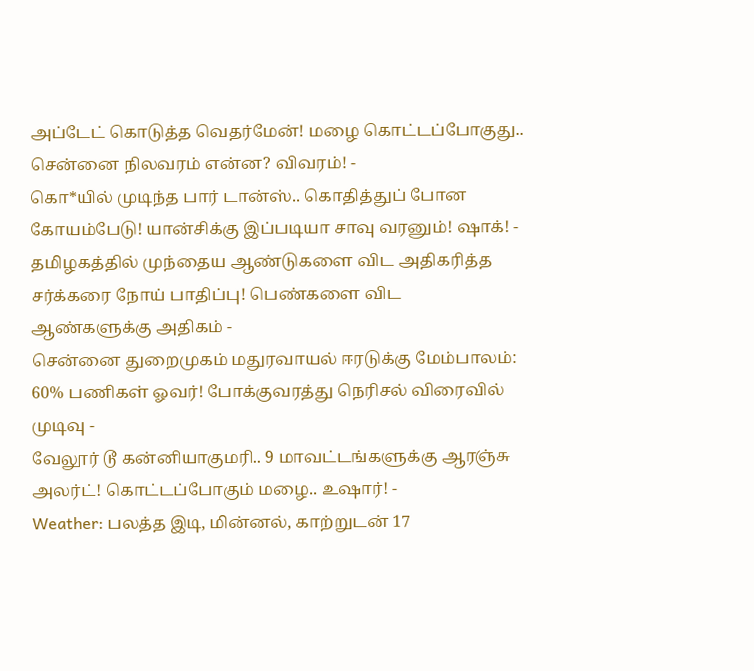அப்டேட் கொடுத்த வெதர்மேன்! மழை கொட்டப்போகுது.. சென்னை நிலவரம் என்ன? விவரம்! -
கொ*யில் முடிந்த பார் டான்ஸ்.. கொதித்துப் போன கோயம்பேடு! யான்சிக்கு இப்படியா சாவு வரனும்! ஷாக்! -
தமிழகத்தில் முந்தைய ஆண்டுகளை விட அதிகரித்த சர்க்கரை நோய் பாதிப்பு! பெண்களை விட ஆண்களுக்கு அதிகம் -
சென்னை துறைமுகம் மதுரவாயல் ஈரடுக்கு மேம்பாலம்: 60% பணிகள் ஓவர்! போக்குவரத்து நெரிசல் விரைவில் முடிவு -
வேலூர் டூ கன்னியாகுமரி.. 9 மாவட்டங்களுக்கு ஆரஞ்சு அலர்ட்! கொட்டப்போகும் மழை.. உஷார்! -
Weather: பலத்த இடி, மின்னல், காற்றுடன் 17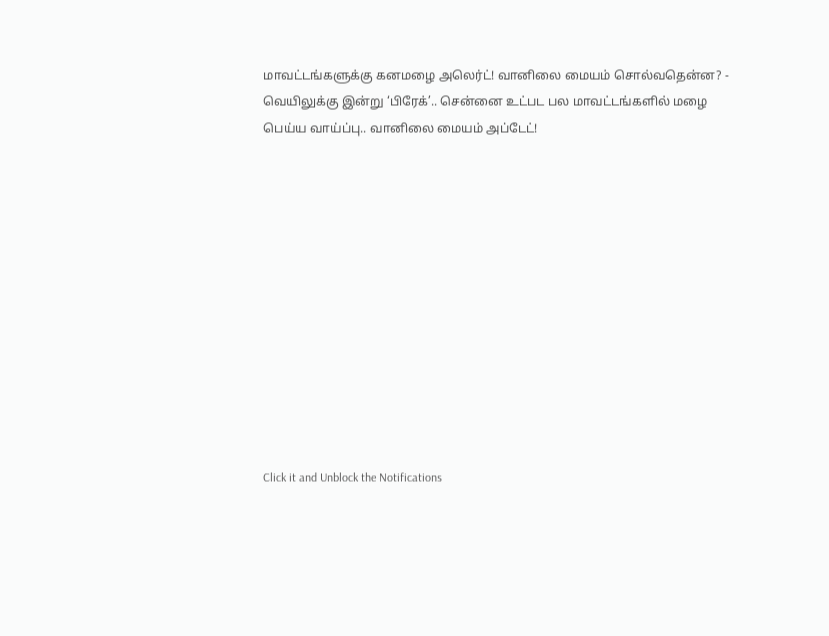மாவட்டங்களுக்கு கனமழை அலெர்ட்! வானிலை மையம் சொல்வதென்ன? -
வெயிலுக்கு இன்று ‘பிரேக்’.. சென்னை உட்பட பல மாவட்டங்களில் மழை பெய்ய வாய்ப்பு.. வானிலை மையம் அப்டேட்!












Click it and Unblock the Notifications